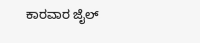ಕಾರವಾರ ಜೈಲ್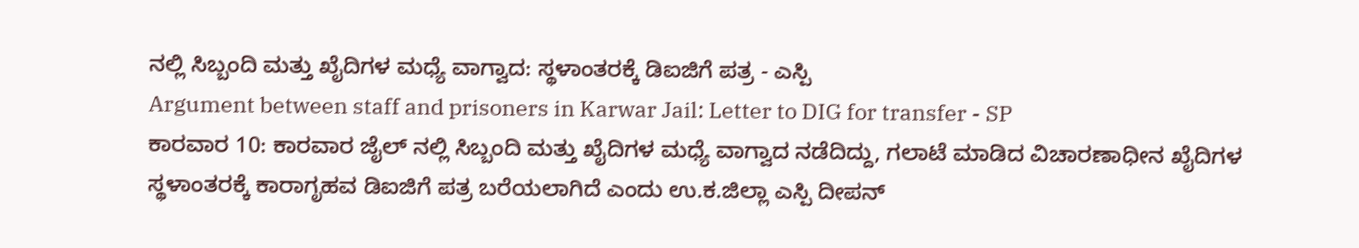ನಲ್ಲಿ ಸಿಬ್ಬಂದಿ ಮತ್ತು ಖೈದಿಗಳ ಮಧ್ಯೆ ವಾಗ್ವಾದ: ಸ್ಥಳಾಂತರಕ್ಕೆ ಡಿಐಜಿಗೆ ಪತ್ರ - ಎಸ್ಪಿ
Argument between staff and prisoners in Karwar Jail: Letter to DIG for transfer - SP
ಕಾರವಾರ 10: ಕಾರವಾರ ಜೈಲ್ ನಲ್ಲಿ ಸಿಬ್ಬಂದಿ ಮತ್ತು ಖೈದಿಗಳ ಮಧ್ಯೆ ವಾಗ್ವಾದ ನಡೆದಿದ್ದು, ಗಲಾಟೆ ಮಾಡಿದ ವಿಚಾರಣಾಧೀನ ಖೈದಿಗಳ ಸ್ಥಳಾಂತರಕ್ಕೆ ಕಾರಾಗೃಹವ ಡಿಐಜಿಗೆ ಪತ್ರ ಬರೆಯಲಾಗಿದೆ ಎಂದು ಉ.ಕ.ಜಿಲ್ಲಾ ಎಸ್ಪಿ ದೀಪನ್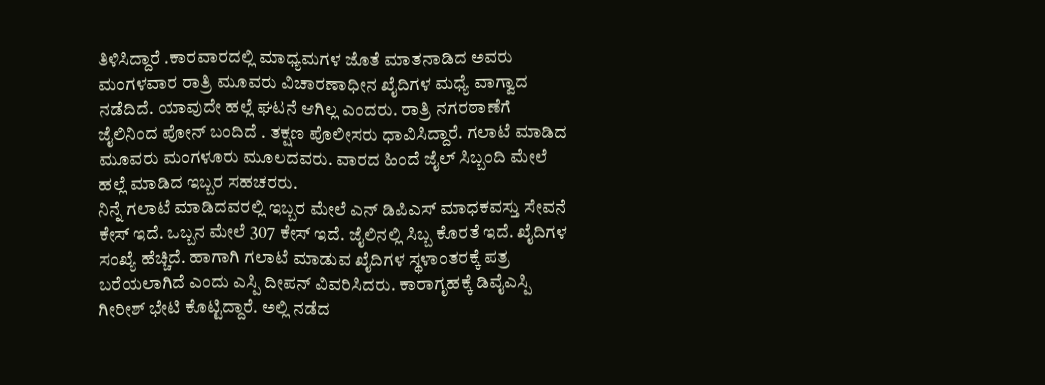ತಿಳಿಸಿದ್ದಾರೆ .ಕಾರವಾರದಲ್ಲಿ ಮಾಧ್ಯಮಗಳ ಜೊತೆ ಮಾತನಾಡಿದ ಅವರು ಮಂಗಳವಾರ ರಾತ್ರಿ ಮೂವರು ವಿಚಾರಣಾಧೀನ ಖೈದಿಗಳ ಮಧ್ಯೆ ವಾಗ್ವಾದ ನಡೆದಿದೆ. ಯಾವುದೇ ಹಲ್ಲೆ ಘಟನೆ ಆಗಿಲ್ಲ ಎಂದರು. ರಾತ್ರಿ ನಗರಠಾಣೆಗೆ ಜೈಲಿನಿಂದ ಪೋನ್ ಬಂದಿದೆ . ತಕ್ಷಣ ಪೊಲೀಸರು ಧಾವಿಸಿದ್ದಾರೆ. ಗಲಾಟೆ ಮಾಡಿದ ಮೂವರು ಮಂಗಳೂರು ಮೂಲದವರು. ವಾರದ ಹಿಂದೆ ಜೈಲ್ ಸಿಬ್ಬಂದಿ ಮೇಲೆ ಹಲ್ಲೆ ಮಾಡಿದ ಇಬ್ಬರ ಸಹಚರರು.
ನಿನ್ನೆ ಗಲಾಟೆ ಮಾಡಿದವರಲ್ಲಿ ಇಬ್ಬರ ಮೇಲೆ ಎನ್ ಡಿಪಿಎಸ್ ಮಾಧಕವಸ್ತು ಸೇವನೆ ಕೇಸ್ ಇದೆ. ಒಬ್ಬನ ಮೇಲೆ 307 ಕೇಸ್ ಇದೆ. ಜೈಲಿನಲ್ಲಿ ಸಿಬ್ಬ ಕೊರತೆ ಇದೆ. ಖೈದಿಗಳ ಸಂಖ್ಯೆ ಹೆಚ್ಚಿದೆ. ಹಾಗಾಗಿ ಗಲಾಟೆ ಮಾಡುವ ಖೈದಿಗಳ ಸ್ಥಳಾಂತರಕ್ಕೆ ಪತ್ರ ಬರೆಯಲಾಗಿದೆ ಎಂದು ಎಸ್ಪಿ ದೀಪನ್ ವಿವರಿಸಿದರು. ಕಾರಾಗೃಹಕ್ಕೆ ಡಿವೈಎಸ್ಪಿ ಗೀರೀಶ್ ಭೇಟಿ ಕೊಟ್ಟಿದ್ದಾರೆ. ಅಲ್ಲಿ ನಡೆದ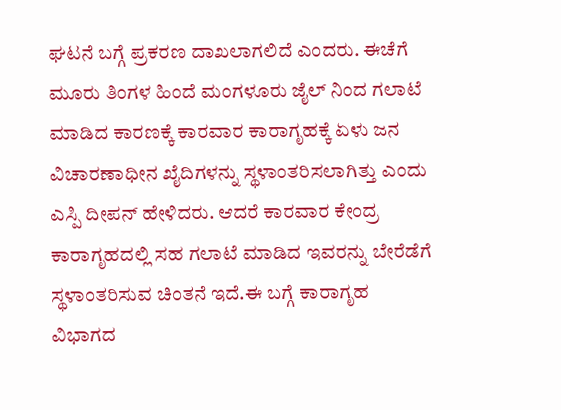ಘಟನೆ ಬಗ್ಗೆ ಪ್ರಕರಣ ದಾಖಲಾಗಲಿದೆ ಎಂದರು. ಈಚೆಗೆ ಮೂರು ತಿಂಗಳ ಹಿಂದೆ ಮಂಗಳೂರು ಜೈಲ್ ನಿಂದ ಗಲಾಟೆ ಮಾಡಿದ ಕಾರಣಕ್ಕೆ ಕಾರವಾರ ಕಾರಾಗೃಹಕ್ಕೆ ಏಳು ಜನ ವಿಚಾರಣಾಧೀನ ಖೈದಿಗಳನ್ನು ಸ್ಥಳಾಂತರಿಸಲಾಗಿತ್ತು ಎಂದು ಎಸ್ಪಿ ದೀಪನ್ ಹೇಳಿದರು. ಆದರೆ ಕಾರವಾರ ಕೇಂದ್ರ ಕಾರಾಗೃಹದಲ್ಲಿ ಸಹ ಗಲಾಟೆ ಮಾಡಿದ ಇವರನ್ನು ಬೇರೆಡೆಗೆ ಸ್ಥಳಾಂತರಿಸುವ ಚಿಂತನೆ ಇದೆ.ಈ ಬಗ್ಗೆ ಕಾರಾಗೃಹ ವಿಭಾಗದ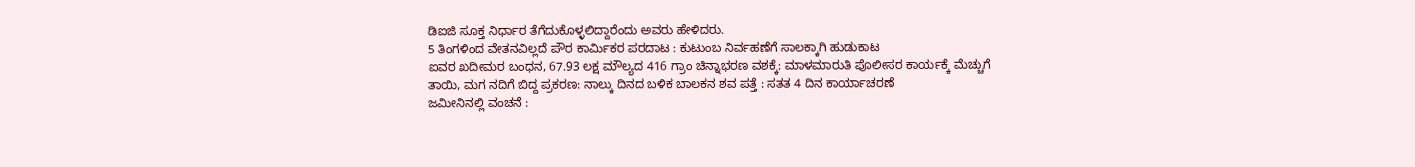ಡಿಐಜಿ ಸೂಕ್ತ ನಿರ್ಧಾರ ತೆಗೆದುಕೊಳ್ಳಲಿದ್ದಾರೆಂದು ಅವರು ಹೇಳಿದರು.
5 ತಿಂಗಳಿಂದ ವೇತನವಿಲ್ಲದೆ ಪೌರ ಕಾರ್ಮಿಕರ ಪರದಾಟ : ಕುಟುಂಬ ನಿರ್ವಹಣೆಗೆ ಸಾಲಕ್ಕಾಗಿ ಹುಡುಕಾಟ
ಐವರ ಖದೀಮರ ಬಂಧನ, 67.93 ಲಕ್ಷ ಮೌಲ್ಯದ 416 ಗ್ರಾಂ ಚಿನ್ನಾಭರಣ ವಶಕ್ಕೆ: ಮಾಳಮಾರುತಿ ಪೊಲೀಸರ ಕಾರ್ಯಕ್ಕೆ ಮೆಚ್ಚುಗೆ
ತಾಯಿ, ಮಗ ನದಿಗೆ ಬಿದ್ದ ಪ್ರಕರಣ: ನಾಲ್ಕು ದಿನದ ಬಳಿಕ ಬಾಲಕನ ಶವ ಪತ್ತೆ : ಸತತ 4 ದಿನ ಕಾರ್ಯಾಚರಣೆ
ಜಮೀನಿನಲ್ಲಿ ವಂಚನೆ :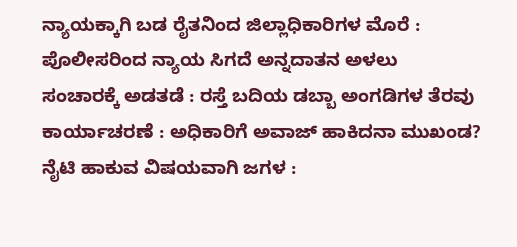ನ್ಯಾಯಕ್ಕಾಗಿ ಬಡ ರೈತನಿಂದ ಜಿಲ್ಲಾಧಿಕಾರಿಗಳ ಮೊರೆ : ಪೊಲೀಸರಿಂದ ನ್ಯಾಯ ಸಿಗದೆ ಅನ್ನದಾತನ ಅಳಲು
ಸಂಚಾರಕ್ಕೆ ಅಡತಡೆ : ರಸ್ತೆ ಬದಿಯ ಡಬ್ಬಾ ಅಂಗಡಿಗಳ ತೆರವು ಕಾರ್ಯಾಚರಣೆ : ಅಧಿಕಾರಿಗೆ ಅವಾಜ್ ಹಾಕಿದನಾ ಮುಖಂಡ?
ನೈಟಿ ಹಾಕುವ ವಿಷಯವಾಗಿ ಜಗಳ :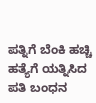ಪತ್ನಿಗೆ ಬೆಂಕಿ ಹಚ್ಚಿ ಹತ್ಯೆಗೆ ಯತ್ನಿಸಿದ ಪತಿ ಬಂಧನ